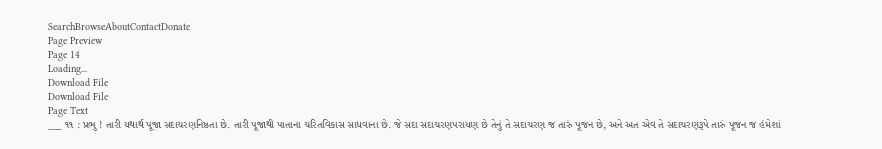SearchBrowseAboutContactDonate
Page Preview
Page 14
Loading...
Download File
Download File
Page Text
___ ૧૧ : પ્રભુ ! તારી યથાર્થ પૂજા સદાચરણનિષ્ઠતા છે. તારી પૂજાથી પાતાના ચરિતવિકાસ સાધવાના છે. જે સદા સદાચરણપરાયણ છે તેનું તે સદાચરણ જ તારું પૂજન છે, અને અત એવ તે સદાચરણરૂપે તારું પૂજન જ હંમેશાં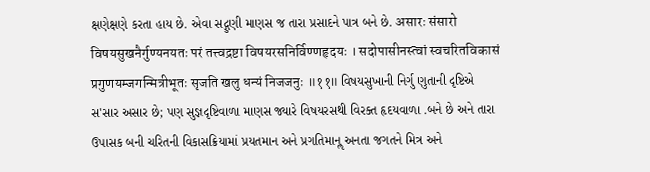ક્ષણેક્ષણે કરતા હાય છે. એવા સદ્ગુણી માણસ જ તારા પ્રસાદને પાત્ર બને છે. असारः संसारो विषयसुखनैर्गुण्यनयतः परं तत्त्वद्रष्टा विषयरसनिर्विण्णहृदयः । सदोपासीनस्त्वां स्वचरितविकासं प्रगुणयम्जगन्मित्रीभूतः सृजति खलु धन्यं निजजनुः ॥११॥ વિષયસુખાની નિર્ગુ ણુતાની દૃષ્ટિએ સ'સાર અસાર છે; પણ સુજ્ઞદૃષ્ટિવાળા માણસ જ્યારે વિષયરસથી વિરક્ત હૃદયવાળા .બને છે અને તારા ઉપાસક બની ચરિતની વિકાસક્રિયામાં પ્રયતમાન અને પ્રગતિમાનૢ અનતા જગતને મિત્ર અને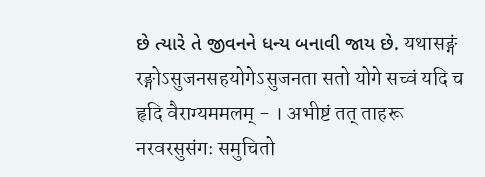છે ત્યારે તે જીવનને ધન્ય બનાવી જાય છે. यथासङ्गं रङ्गोऽसुजनसहयोगेऽसुजनता सतो योगे सच्वं यदि च हृदि वैराग्यममलम् - । अभीष्टं तत् ताहरू नरवरसुसंगः समुचितो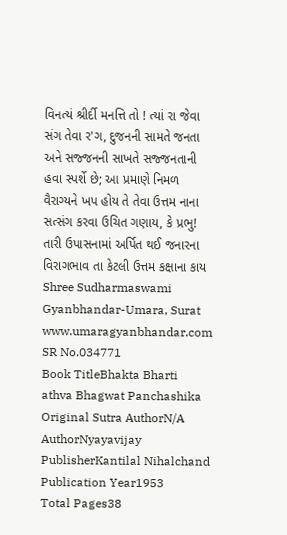વિનત્યં શ્રીર્દી મનત્તિ તો ! ત્યાં રા જેવા સંગ તેવા ર'ગ, દુજનની સામતે જનતા અને સજ્જનની સાખતે સજ્જનતાની હવા સ્પર્શે છે; આ પ્રમાણે નિમળ વૈરાગ્યને ખપ હોય તે તેવા ઉત્તમ નાના સત્સંગ કરવા ઉચિત ગણાય, કે પ્રભુ! તારી ઉપાસનામાં અર્પિત થઈ જનારના વિરાગભાવ તા કેટલી ઉત્તમ કક્ષાના કાય Shree Sudharmaswami Gyanbhandar-Umara, Surat www.umaragyanbhandar.com
SR No.034771
Book TitleBhakta Bharti athva Bhagwat Panchashika
Original Sutra AuthorN/A
AuthorNyayavijay
PublisherKantilal Nihalchand
Publication Year1953
Total Pages38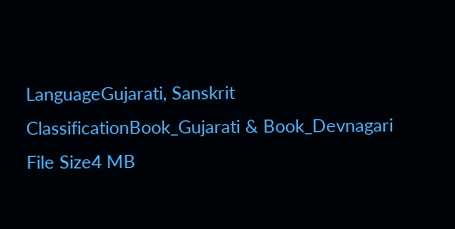LanguageGujarati, Sanskrit
ClassificationBook_Gujarati & Book_Devnagari
File Size4 MB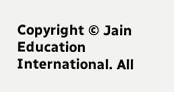Copyright © Jain Education International. All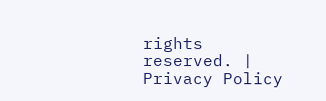rights reserved. | Privacy Policy